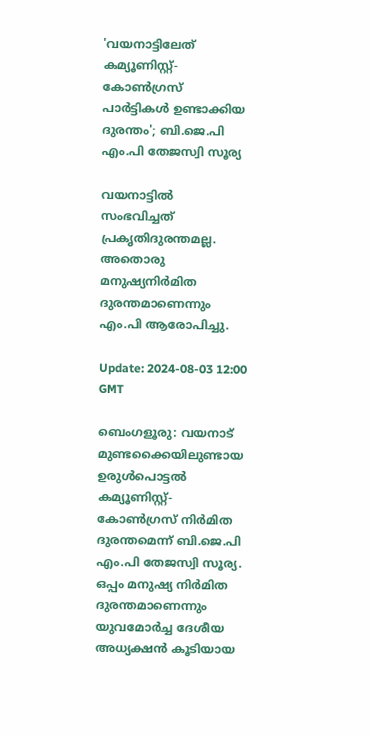'വയനാട്ടിലേത് കമ്യൂണിസ്റ്റ്- കോൺഗ്രസ് പാർട്ടികൾ ഉണ്ടാക്കിയ ദുരന്തം'; ബി.ജെ.പി എം.പി തേജസ്വി സൂര്യ

വയനാട്ടിൽ സംഭവിച്ചത് പ്രകൃതിദുരന്തമല്ല. അതൊരു മനുഷ്യനിർമിത ദുരന്തമാണെന്നും എം.പി ആരോപിച്ചു.

Update: 2024-08-03 12:00 GMT

ബെംഗളൂരു: വയനാട് മുണ്ടക്കൈയിലുണ്ടായ ഉരുൾപൊട്ടൽ കമ്യൂണിസ്റ്റ്- കോൺഗ്രസ് നിർമിത ദുരന്തമെന്ന് ബി.ജെ.പി എം.പി തേജസ്വി സൂര്യ. ഒപ്പം മനുഷ്യ നിർമിത ദുരന്തമാണെന്നും യുവമോർച്ച ദേശീയ അധ്യക്ഷൻ കൂടിയായ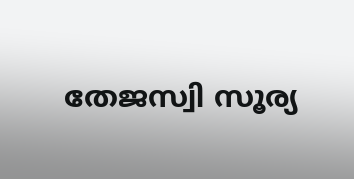തേജസ്വി സൂര്യ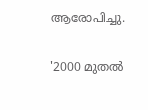ആരോപിച്ചു.

'2000 മുതൽ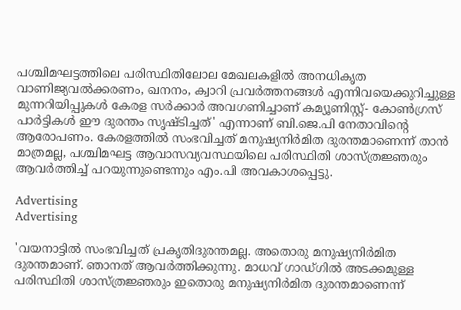പശ്ചിമഘട്ടത്തിലെ പരിസ്ഥിതിലോല മേഖലകളിൽ അനധികൃത വാണിജ്യവൽക്കരണം, ഖനനം, ക്വാറി പ്രവർത്തനങ്ങൾ എന്നിവയെക്കുറിച്ചുള്ള മുന്നറിയിപ്പുകൾ കേരള സർക്കാർ അവഗണിച്ചാണ് കമ്യൂണിസ്റ്റ്- കോൺഗ്രസ് പാർട്ടികൾ ഈ ദുരന്തം സൃഷ്ടിച്ചത്' എന്നാണ് ബി.ജെ.പി നേതാവിന്റെ ആരോപണം. കേരളത്തിൽ സംഭവിച്ചത് മനുഷ്യനിർമിത ദുരന്തമാണെന്ന് താൻ മാത്രമല്ല, പശ്ചിമഘട്ട ആവാസവ്യവസ്ഥയിലെ പരിസ്ഥിതി ശാസ്ത്രജ്ഞരും ആവർത്തിച്ച് പറയുന്നുണ്ടെന്നും എം.പി അവകാശപ്പെട്ടു.

Advertising
Advertising

'വയനാട്ടിൽ സംഭവിച്ചത് പ്രകൃതിദുരന്തമല്ല. അതൊരു മനുഷ്യനിർമിത ദുരന്തമാണ്. ഞാനത് ആവർത്തിക്കുന്നു. മാധവ് ഗാഡ്ഗിൽ അടക്കമുള്ള പരിസ്ഥിതി ശാസ്ത്രജ്ഞരും ഇതൊരു മനുഷ്യനിർമിത ദുരന്തമാണെന്ന്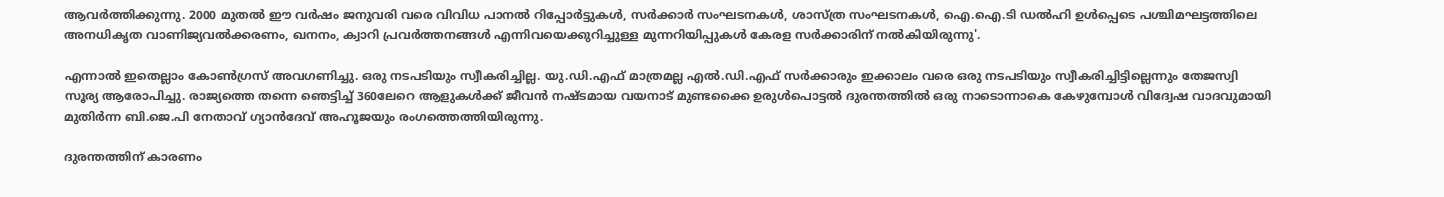ആവർത്തിക്കുന്നു. 2000 മുതൽ ഈ വർഷം ജനുവരി വരെ വിവിധ പാനൽ റിപ്പോർട്ടുകൾ, സർക്കാർ സംഘടനകൾ, ശാസ്ത്ര സംഘടനകൾ, ഐ.ഐ.ടി ഡൽഹി ഉൾപ്പെടെ പശ്ചിമഘട്ടത്തിലെ അനധികൃത വാണിജ്യവൽക്കരണം, ഖനനം, ക്വാറി പ്രവർത്തനങ്ങൾ എന്നിവയെക്കുറിച്ചുള്ള മുന്നറിയിപ്പുകൾ കേരള സർക്കാരിന് നൽകിയിരുന്നു'.

എന്നാൽ ഇതെല്ലാം കോൺഗ്രസ് അവഗണിച്ചു. ഒരു നടപടിയും സ്വീകരിച്ചില്ല. യു.ഡി.എഫ് മാത്രമല്ല എൽ.ഡി.എഫ് സർക്കാരും ഇക്കാലം വരെ ഒരു നടപടിയും സ്വീകരിച്ചിട്ടില്ലെന്നും തേജസ്വി സൂര്യ ആരോപിച്ചു. രാജ്യത്തെ തന്നെ ഞെട്ടിച്ച് 360ലേറെ ആളുകൾക്ക് ജീവൻ നഷ്ടമായ വയനാട് മുണ്ടക്കൈ ഉരുൾപൊട്ടൽ ദുരന്തത്തിൽ ഒരു നാടൊന്നാകെ കേഴുമ്പോൾ വിദ്വേഷ വാദവുമായി മുതിർന്ന ബി.ജെ.പി നേതാവ് ഗ്യാൻദേവ് അഹൂജയും രംഗത്തെത്തിയിരുന്നു.

ദുരന്തത്തിന് കാരണം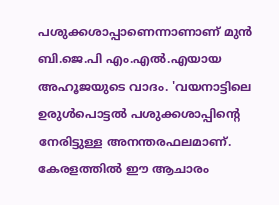പശുക്കശാപ്പാണെന്നാണാണ് മുൻ ബി.ജെ.പി എം.എൽ.എയായ അഹൂജയുടെ വാദം. 'വയനാട്ടിലെ ഉരുൾപൊട്ടൽ പശുക്കശാപ്പിന്റെ നേരിട്ടുള്ള അനന്തരഫലമാണ്. കേരളത്തിൽ ഈ ആചാരം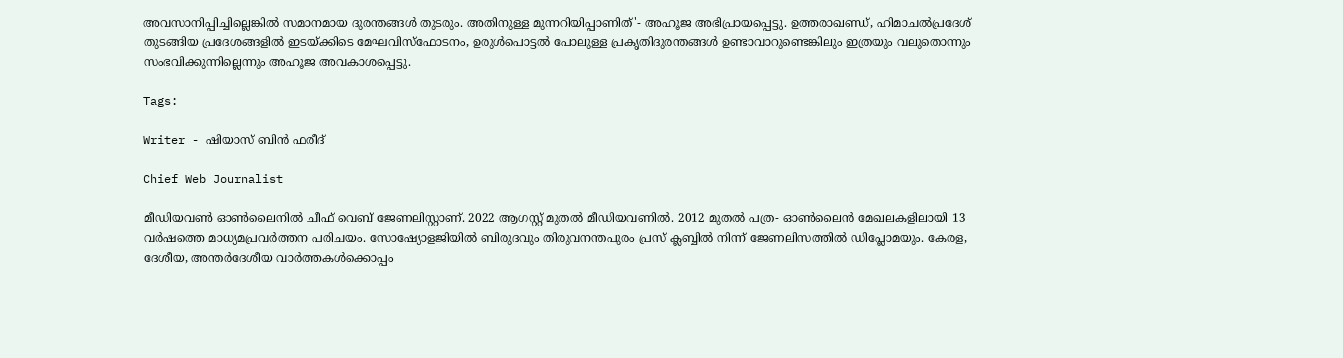അവസാനിപ്പിച്ചില്ലെങ്കിൽ സമാനമായ ദുരന്തങ്ങൾ തുടരും. അതിനുള്ള മുന്നറിയിപ്പാണിത്'- അഹൂജ അഭിപ്രായപ്പെട്ടു. ഉത്തരാഖണ്ഡ‍്, ഹിമാചൽപ്രദേശ് തുടങ്ങിയ പ്രദേശങ്ങളിൽ ഇടയ്ക്കിടെ മേഘവിസ്ഫോടനം, ഉരുൾപൊട്ടൽ പോലുള്ള പ്രകൃതിദുരന്തങ്ങൾ ഉണ്ടാവാറുണ്ടെങ്കിലും ഇത്രയും വലുതൊന്നും സംഭവിക്കുന്നില്ലെന്നും അഹൂജ അവകാശപ്പെട്ടു.

Tags:

Writer - ഷിയാസ് ബിന്‍ ഫരീദ്

Chief Web Journalist

മീഡിയവണ്‍ ഓണ്‍ലൈനില്‍ ചീഫ് വെബ് ജേണലിസ്റ്റാണ്. 2022 ആഗസ്റ്റ് മുതല്‍ മീഡിയവണില്‍. 2012 മുതല്‍ പത്ര- ഓണ്‍ലൈന്‍ മേഖലകളിലായി 13 വര്‍ഷത്തെ മാധ്യമപ്രവര്‍ത്തന പരിചയം. സോഷ്യോളജിയില്‍ ബിരുദവും തിരുവനന്തപുരം പ്രസ് ക്ലബ്ബില്‍ നിന്ന് ജേണലിസത്തില്‍ ഡിപ്ലോമയും. കേരള, ദേശീയ, അന്തര്‍ദേശീയ വാര്‍ത്തകള്‍ക്കൊപ്പം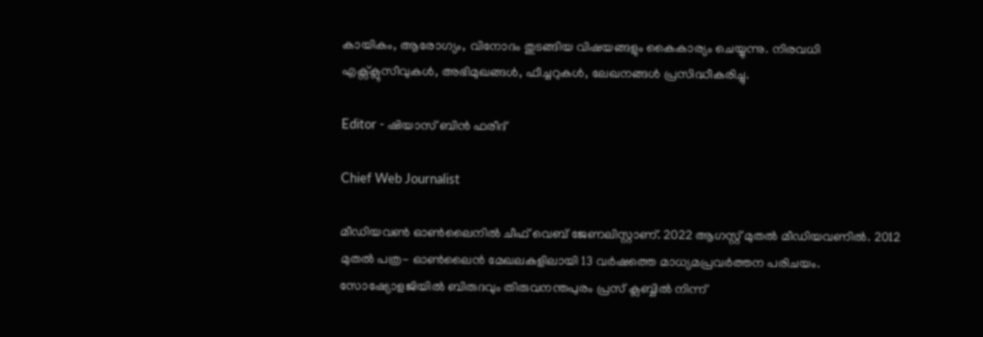കായികം, ആരോഗ്യം, വിനോദം തുടങ്ങിയ വിഷയങ്ങളും കൈകാര്യം ചെയ്യുന്നു. നിരവധി എക്സ്ക്ലുസീവുകള്‍, അഭിമുഖങ്ങള്‍, ഫീച്ചറുകള്‍, ലേഖനങ്ങള്‍ പ്രസിദ്ധീകരിച്ചു.

Editor - ഷിയാസ് ബിന്‍ ഫരീദ്

Chief Web Journalist

മീഡിയവണ്‍ ഓണ്‍ലൈനില്‍ ചീഫ് വെബ് ജേണലിസ്റ്റാണ്. 2022 ആഗസ്റ്റ് മുതല്‍ മീഡിയവണില്‍. 2012 മുതല്‍ പത്ര- ഓണ്‍ലൈന്‍ മേഖലകളിലായി 13 വര്‍ഷത്തെ മാധ്യമപ്രവര്‍ത്തന പരിചയം. സോഷ്യോളജിയില്‍ ബിരുദവും തിരുവനന്തപുരം പ്രസ് ക്ലബ്ബില്‍ നിന്ന്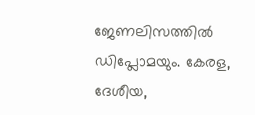ജേണലിസത്തില്‍ ഡിപ്ലോമയും. കേരള, ദേശീയ,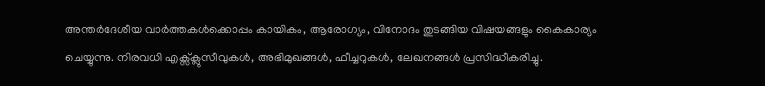അന്തര്‍ദേശീയ വാര്‍ത്തകള്‍ക്കൊപ്പം കായികം, ആരോഗ്യം, വിനോദം തുടങ്ങിയ വിഷയങ്ങളും കൈകാര്യം ചെയ്യുന്നു. നിരവധി എക്സ്ക്ലുസീവുകള്‍, അഭിമുഖങ്ങള്‍, ഫീച്ചറുകള്‍, ലേഖനങ്ങള്‍ പ്രസിദ്ധീകരിച്ചു.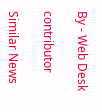By - Web Desk

contributor

Similar News